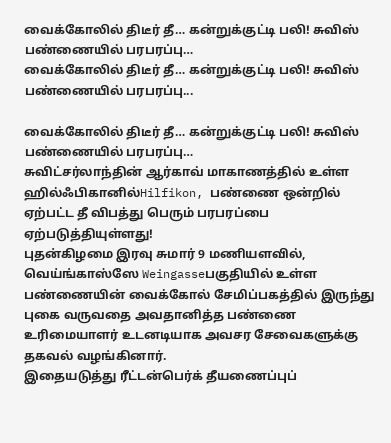வைக்கோலில் திடீர் தீ… கன்றுக்குட்டி பலி! சுவிஸ் பண்ணையில் பரபரப்பு…
வைக்கோலில் திடீர் தீ… கன்றுக்குட்டி பலி! சுவிஸ் பண்ணையில் பரபரப்பு...

வைக்கோலில் திடீர் தீ… கன்றுக்குட்டி பலி! சுவிஸ் பண்ணையில் பரபரப்பு…
சுவிட்சர்லாந்தின் ஆர்காவ் மாகாணத்தில் உள்ள ஹில்ஃபிகானில்Hilfikon, பண்ணை ஒன்றில் ஏற்பட்ட தீ விபத்து பெரும் பரபரப்பை ஏற்படுத்தியுள்ளது!
புதன்கிழமை இரவு சுமார் 9 மணியளவில், வெய்ங்காஸ்ஸே Weingasseபகுதியில் உள்ள பண்ணையின் வைக்கோல் சேமிப்பகத்தில் இருந்து புகை வருவதை அவதானித்த பண்ணை உரிமையாளர் உடனடியாக அவசர சேவைகளுக்கு தகவல் வழங்கினார்.
இதையடுத்து ரீட்டன்பெர்க் தீயணைப்புப்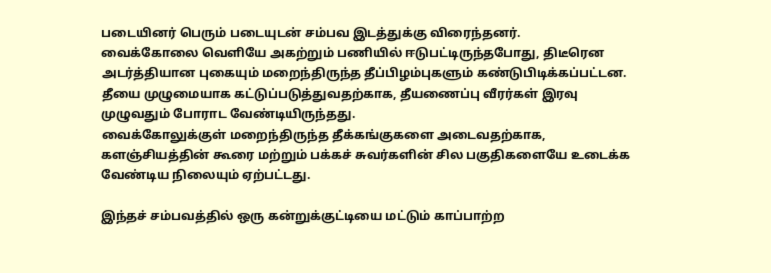படையினர் பெரும் படையுடன் சம்பவ இடத்துக்கு விரைந்தனர்.
வைக்கோலை வெளியே அகற்றும் பணியில் ஈடுபட்டிருந்தபோது, திடீரென அடர்த்தியான புகையும் மறைந்திருந்த தீப்பிழம்புகளும் கண்டுபிடிக்கப்பட்டன.
தீயை முழுமையாக கட்டுப்படுத்துவதற்காக, தீயணைப்பு வீரர்கள் இரவு முழுவதும் போராட வேண்டியிருந்தது.
வைக்கோலுக்குள் மறைந்திருந்த தீக்கங்குகளை அடைவதற்காக, களஞ்சியத்தின் கூரை மற்றும் பக்கச் சுவர்களின் சில பகுதிகளையே உடைக்க வேண்டிய நிலையும் ஏற்பட்டது.

இந்தச் சம்பவத்தில் ஒரு கன்றுக்குட்டியை மட்டும் காப்பாற்ற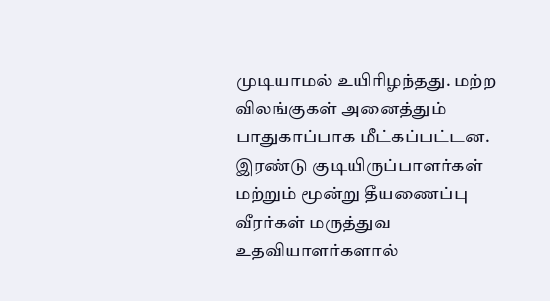முடியாமல் உயிரிழந்தது. மற்ற விலங்குகள் அனைத்தும் பாதுகாப்பாக மீட்கப்பட்டன.
இரண்டு குடியிருப்பாளர்கள் மற்றும் மூன்று தீயணைப்பு வீரர்கள் மருத்துவ உதவியாளர்களால்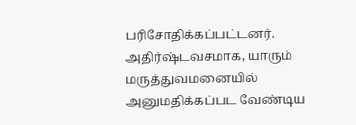பரிசோதிக்கப்பட்டனர். அதிர்ஷ்டவசமாக, யாரும் மருத்துவமனையில் அனுமதிக்கப்பட வேண்டிய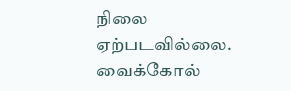நிலை ஏற்படவில்லை.
வைக்கோல்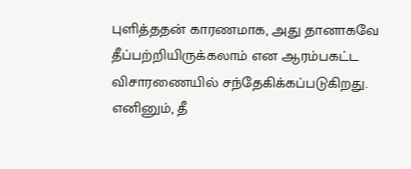புளித்ததன் காரணமாக, அது தானாகவே தீப்பற்றியிருக்கலாம் என ஆரம்பகட்ட விசாரணையில் சந்தேகிக்கப்படுகிறது.
எனினும், தீ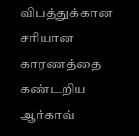விபத்துக்கான சரியான காரணத்தை கண்டறிய ஆர்காவ்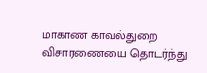மாகாண காவல்துறை விசாரணையை தொடர்ந்து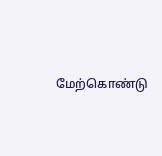மேற்கொண்டு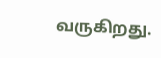வருகிறது.